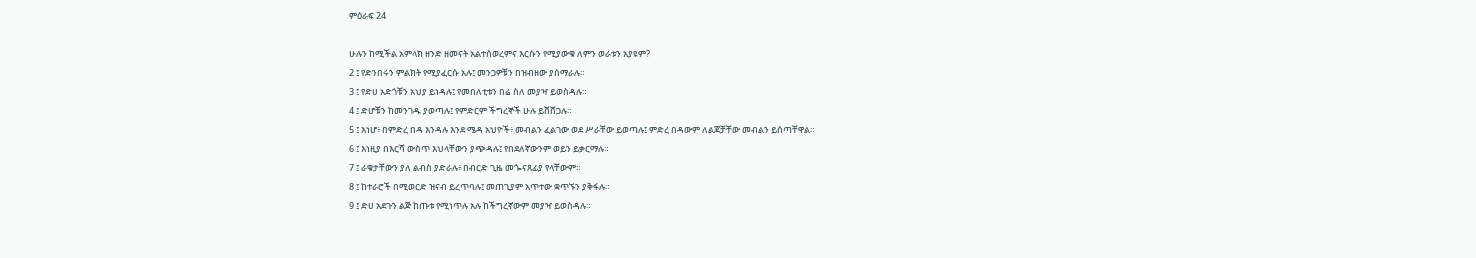ምዕራፍ 24

ሁሉን ከሚችል አምላክ ዘንድ ዘመናት አልተሰወረምና እርሱን የሚያውቁ ለምን ወራቱን አያዩም?
2 ፤ የድንበሩን ምልክት የሚያፈርሱ አሉ፤ መንጋዎቹን በዝብዘው ያሰማራሉ።
3 ፤ የድሀ አድጎቹን አህያ ይነዳሉ፤ የመበለቲቱን በሬ ስለ መያዣ ይወስዳሉ።
4 ፤ ድሆቹን ከመንገዱ ያወጣሉ፤ የምድርም ችግረኞች ሁሉ ይሸሸጋሉ።
5 ፤ እነሆ፥ በምድረ በዳ እንዳሉ እንደ ሜዳ አህዮች፥ መብልን ፈልገው ወደ ሥራቸው ይወጣሉ፤ ምድረ በዳውም ለልጆቻቸው መብልን ይሰጣቸዋል።
6 ፤ እነዚያ በእርሻ ውስጥ እህላቸውን ያጭዳሉ፤ የበደለኛውንም ወይን ይቃርማሉ።
7 ፤ ራቁታቸውን ያለ ልብስ ያድራሉ፥ በብርድ ጊዜ መጐናጸፊያ የላቸውም።
8 ፤ ከተራሮች በሚወርድ ዝናብ ይረጥባሉ፤ መጠጊያም አጥተው ቋጥኙን ያቅፋሉ።
9 ፤ ድሀ አደጉን ልጅ ከጡቱ የሚነጥሉ አሉ ከችግረኛውም መያዣ ይወስዳሉ።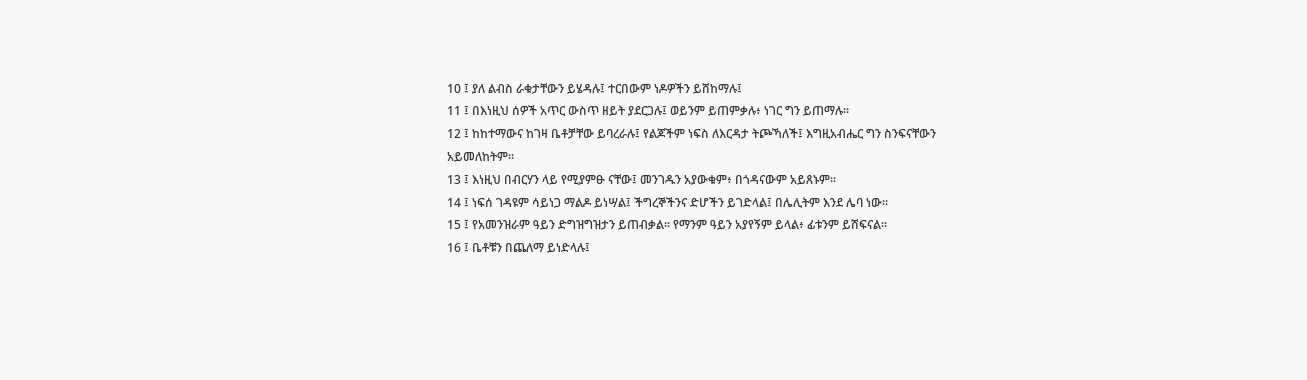10 ፤ ያለ ልብስ ራቁታቸውን ይሄዳሉ፤ ተርበውም ነዶዎችን ይሸከማሉ፤
11 ፤ በእነዚህ ሰዎች አጥር ውስጥ ዘይት ያደርጋሉ፤ ወይንም ይጠምቃሉ፥ ነገር ግን ይጠማሉ።
12 ፤ ከከተማውና ከገዛ ቤቶቻቸው ይባረራሉ፤ የልጆችም ነፍስ ለእርዳታ ትጮኻለች፤ እግዚአብሔር ግን ስንፍናቸውን አይመለከትም።
13 ፤ እነዚህ በብርሃን ላይ የሚያምፁ ናቸው፤ መንገዱን አያውቁም፥ በጎዳናውም አይጸኑም።
14 ፤ ነፍሰ ገዳዩም ሳይነጋ ማልዶ ይነሣል፤ ችግረኞችንና ድሆችን ይገድላል፤ በሌሊትም እንደ ሌባ ነው።
15 ፤ የአመንዝራም ዓይን ድግዝግዝታን ይጠብቃል። የማንም ዓይን አያየኝም ይላል፥ ፊቱንም ይሸፍናል።
16 ፤ ቤቶቹን በጨለማ ይነድላሉ፤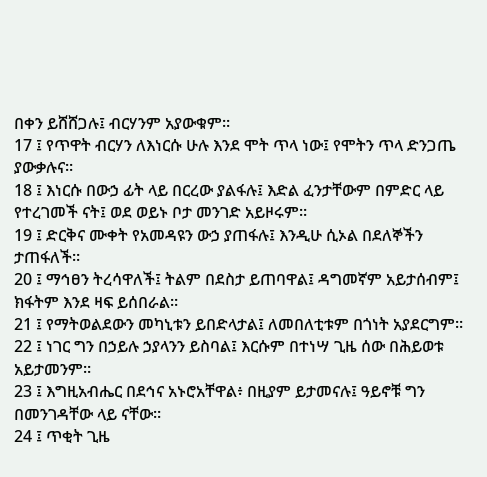በቀን ይሸሸጋሉ፤ ብርሃንም አያውቁም።
17 ፤ የጥዋት ብርሃን ለእነርሱ ሁሉ እንደ ሞት ጥላ ነው፤ የሞትን ጥላ ድንጋጤ ያውቃሉና።
18 ፤ እነርሱ በውኃ ፊት ላይ በርረው ያልፋሉ፤ እድል ፈንታቸውም በምድር ላይ የተረገመች ናት፤ ወደ ወይኑ ቦታ መንገድ አይዞሩም።
19 ፤ ድርቅና ሙቀት የአመዳዩን ውኃ ያጠፋሉ፤ እንዲሁ ሲኦል በደለኞችን ታጠፋለች።
20 ፤ ማኅፀን ትረሳዋለች፤ ትልም በደስታ ይጠባዋል፤ ዳግመኛም አይታሰብም፤ ክፋትም እንደ ዛፍ ይሰበራል።
21 ፤ የማትወልደውን መካኒቱን ይበድላታል፤ ለመበለቲቱም በጎነት አያደርግም።
22 ፤ ነገር ግን በኃይሉ ኃያላንን ይስባል፤ እርሱም በተነሣ ጊዜ ሰው በሕይወቱ አይታመንም።
23 ፤ እግዚአብሔር በደኅና አኑሮአቸዋል፥ በዚያም ይታመናሉ፤ ዓይኖቹ ግን በመንገዳቸው ላይ ናቸው።
24 ፤ ጥቂት ጊዜ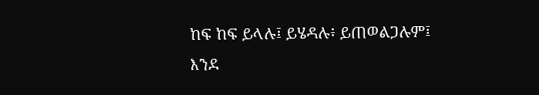ከፍ ከፍ ይላሉ፤ ይሄዳሉ፥ ይጠወልጋሉም፤ እንደ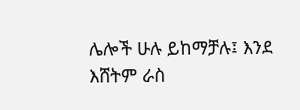ሌሎች ሁሉ ይከማቻሉ፤ እንደ እሸትም ራስ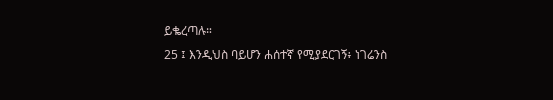ይቈረጣሉ።
25 ፤ እንዲህስ ባይሆን ሐሰተኛ የሚያደርገኝ፥ ነገሬንስ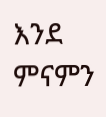እንደ ምናምን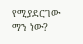የሚያደርገው ማን ነው?